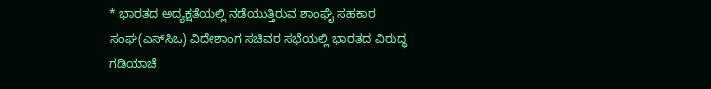* ಭಾರತದ ಅದ್ಯಕ್ಷತೆಯಲ್ಲಿ ನಡೆಯುತ್ತಿರುವ ಶಾಂಘೈ ಸಹಕಾರ ಸಂಘ(ಎಸ್‌ಸಿಒ) ವಿದೇಶಾಂಗ ಸಚಿವರ ಸಭೆಯಲ್ಲಿ ಭಾರತದ ವಿರುದ್ಧ ಗಡಿಯಾಚೆ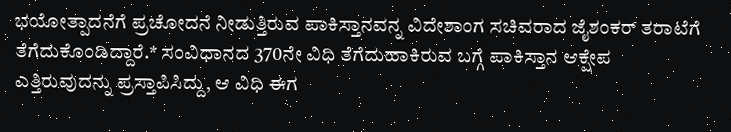ಭಯೋತ್ಪಾದನೆಗೆ ಪ್ರಚೋದನೆ ನೀಡುತ್ತಿರುವ ಪಾಕಿಸ್ತಾನವನ್ನ ವಿದೇಶಾಂಗ ಸಚಿವರಾದ ಜೈಶಂಕರ್ ತರಾಟೆಗೆ ತೆಗೆದುಕೊಂಡಿದ್ದಾರೆ.* ಸಂವಿಧಾನದ 370ನೇ ವಿಧಿ ತೆಗೆದುಹಾಕಿರುವ ಬಗ್ಗೆ ಪಾಕಿಸ್ತಾನ ಆಕ್ಷೇಪ ಎತ್ತಿರುವುದನ್ನು ಪ್ರಸ್ತಾಪಿಸಿದ್ದು, ಆ ವಿಧಿ ಈಗ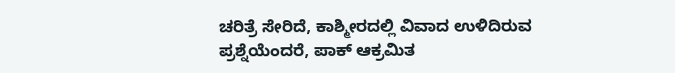ಚರಿತ್ರೆ ಸೇರಿದೆ, ಕಾಶ್ಮೀರದಲ್ಲಿ ವಿವಾದ ಉಳಿದಿರುವ ಪ್ರಶ್ನೆಯೆಂದರೆ, ಪಾಕ್‌ ಆಕ್ರಮಿತ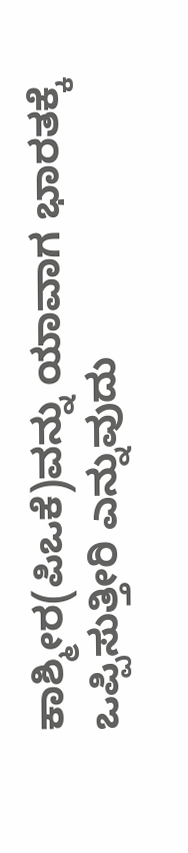ಕಾಶ್ಮೀರ(ಪಿಒಕೆ)ವನ್ನು ಯಾವಾಗ ಭಾರತಕ್ಕೆ ಒಪ್ಪಿಸುತ್ತೀರಿ ಎನ್ನುವುದು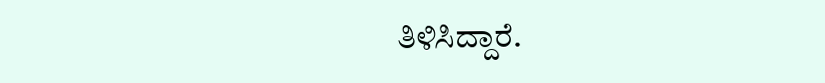ತಿಳಿಸಿದ್ದಾರೆ.